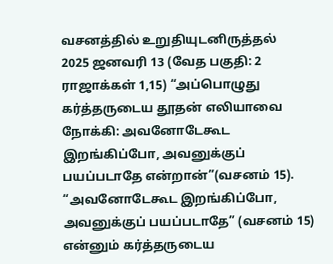வசனத்தில் உறுதியுடனிருத்தல்
2025 ஜனவரி 13 (வேத பகுதி: 2 ராஜாக்கள் 1,15) “அப்பொழுது கர்த்தருடைய தூதன் எலியாவை நோக்கி: அவனோடேகூட இறங்கிப்போ, அவனுக்குப் பயப்படாதே என்றான்”(வசனம் 15). “அவனோடேகூட இறங்கிப்போ, அவனுக்குப் பயப்படாதே” (வசனம் 15) என்னும் கர்த்தருடைய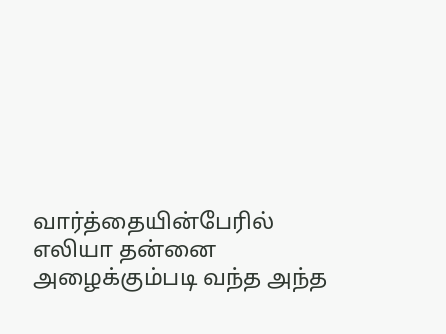வார்த்தையின்பேரில் எலியா தன்னை அழைக்கும்படி வந்த அந்த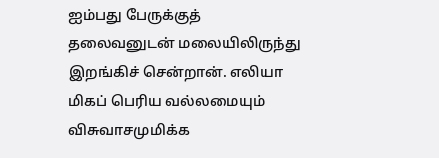ஐம்பது பேருக்குத் தலைவனுடன் மலையிலிருந்து இறங்கிச் சென்றான். எலியா மிகப் பெரிய வல்லமையும் விசுவாசமுமிக்க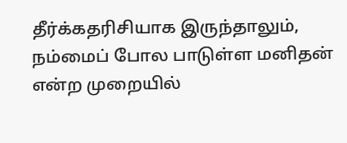தீர்க்கதரிசியாக இருந்தாலும், நம்மைப் போல பாடுள்ள மனிதன் என்ற முறையில்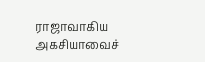ராஜாவாகிய அகசியாவைச்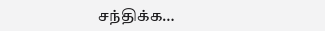சந்திக்க…